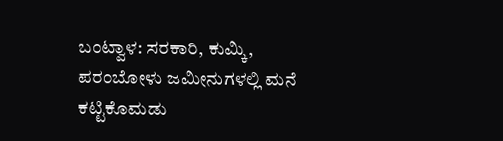ಬಂಟ್ವಾಳ: ಸರಕಾರಿ, ಕುಮ್ಕಿ, ಪರಂಬೋಳು ಜಮೀನುಗಳಲ್ಲಿ ಮನೆ ಕಟ್ಟಿಕೊಮಡು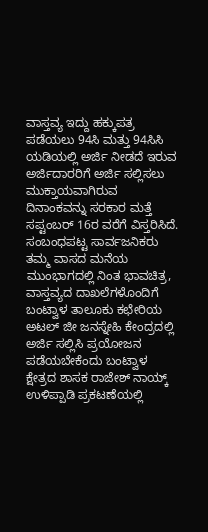ವಾಸ್ತವ್ಯ ಇದ್ದು ಹಕ್ಕುಪತ್ರ ಪಡೆಯಲು 94ಸಿ ಮತ್ತು 94ಸಿಸಿ ಯಡಿಯಲ್ಲಿ ಅರ್ಜಿ ನೀಡದೆ ಇರುವ ಅರ್ಜಿದಾರರಿಗೆ ಅರ್ಜಿ ಸಲ್ಲಿಸಲು ಮುಕ್ತಾಯವಾಗಿರುವ ದಿನಾಂಕವನ್ನು ಸರಕಾರ ಮತ್ತೆ ಸಪ್ಟಂಬರ್ 16ರ ವರೆಗೆ ವಿಸ್ತರಿಸಿದೆ. ಸಂಬಂಧಪಟ್ಟ ಸಾರ್ವಜನಿಕರು ತಮ್ಮ ವಾಸದ ಮನೆಯ ಮುಂಭಾಗದಲ್ಲಿ ನಿಂತ ಭಾವಚಿತ್ರ, ವಾಸ್ತವ್ಯದ ದಾಖಲೆಗಳೊಂದಿಗೆ ಬಂಟ್ವಾಳ ತಾಲೂಕು ಕಛೇರಿಯ ಅಟಲ್ ಜೀ ಜನಸ್ನೇಹಿ ಕೇಂದ್ರದಲ್ಲಿ ಅರ್ಜಿ ಸಲ್ಲಿಸಿ ಪ್ರಯೋಜನ ಪಡೆಯಬೇಕೆಂದು ಬಂಟ್ವಾಳ ಕ್ಷೇತ್ರದ ಶಾಸಕ ರಾಜೇಶ್ ನಾಯ್ಕ್ ಉಳಿಪ್ಪಾಡಿ ಪ್ರಕಟಣೆಯಲ್ಲಿ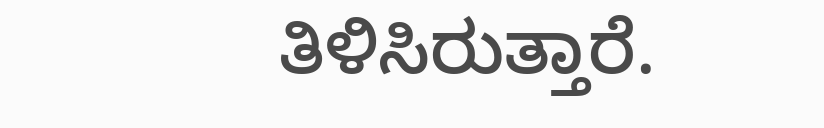ತಿಳಿಸಿರುತ್ತಾರೆ.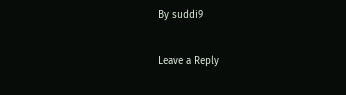By suddi9

Leave a Reply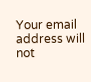Your email address will not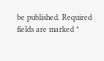be published. Required fields are marked *